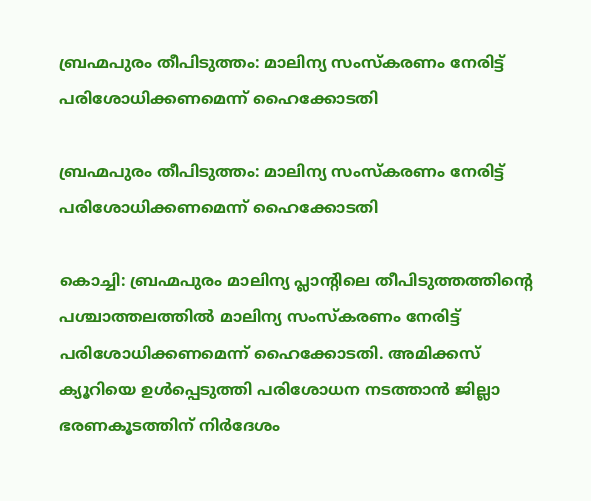ബ്രഹ്മപുരം തീപിടുത്തം: മാലിന്യ സംസ്‌കരണം നേരിട്ട് പരിശോധിക്കണമെന്ന് ഹൈക്കോടതി

ബ്രഹ്മപുരം തീപിടുത്തം: മാലിന്യ സംസ്‌കരണം നേരിട്ട് പരിശോധിക്കണമെന്ന് ഹൈക്കോടതി

കൊച്ചി: ബ്രഹ്മപുരം മാലിന്യ പ്ലാന്റിലെ തീപിടുത്തത്തിന്റെ പശ്ചാത്തലത്തില്‍ മാലിന്യ സംസ്‌കരണം നേരിട്ട് പരിശോധിക്കണമെന്ന് ഹൈക്കോടതി. അമിക്കസ് ക്യൂറിയെ ഉള്‍പ്പെടുത്തി പരിശോധന നടത്താന്‍ ജില്ലാ ഭരണകൂടത്തിന് നിര്‍ദേശം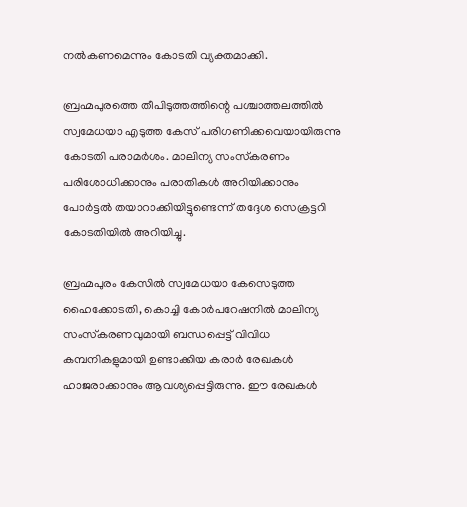നല്‍കണമെന്നും കോടതി വ്യക്തമാക്കി.

ബ്രഹ്മപുരത്തെ തീപിടുത്തത്തിന്റെ പശ്ചാത്തലത്തില്‍ സ്വമേധയാ എടുത്ത കേസ് പരിഗണിക്കവെയായിരുന്നു കോടതി പരാമര്‍ശം. മാലിന്യ സംസ്‌കരണം പരിശോധിക്കാനും പരാതികള്‍ അറിയിക്കാനും പോര്‍ട്ടല്‍ തയാറാക്കിയിട്ടുണ്ടെന്ന് തദ്ദേശ സെക്രട്ടറി കോടതിയില്‍ അറിയിച്ചു.

ബ്രഹ്മപുരം കേസില്‍ സ്വമേധയാ കേസെടുത്ത ഹൈക്കോടതി, കൊച്ചി കോര്‍പറേഷനില്‍ മാലിന്യ സംസ്‌കരണവുമായി ബന്ധപ്പെട്ട് വിവിധ കമ്പനികളുമായി ഉണ്ടാക്കിയ കരാര്‍ രേഖകള്‍ ഹാജരാക്കാനും ആവശ്യപ്പെട്ടിരുന്നു. ഈ രേഖകള്‍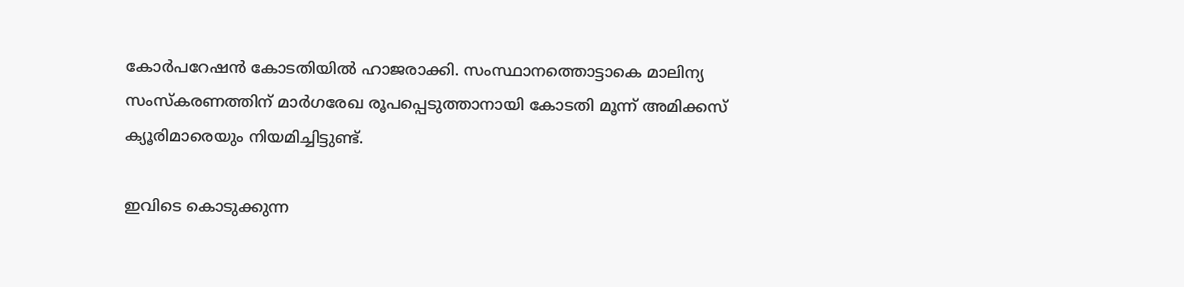കോര്‍പറേഷന്‍ കോടതിയില്‍ ഹാജരാക്കി. സംസ്ഥാനത്തൊട്ടാകെ മാലിന്യ സംസ്‌കരണത്തിന് മാര്‍ഗരേഖ രൂപപ്പെടുത്താനായി കോടതി മൂന്ന് അമിക്കസ് ക്യൂരിമാരെയും നിയമിച്ചിട്ടുണ്ട്.

ഇവിടെ കൊടുക്കുന്ന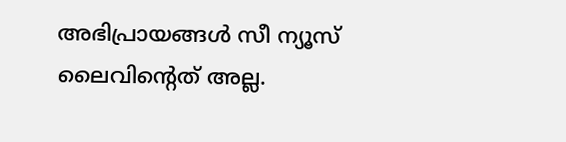അഭിപ്രായങ്ങള്‍ സീ ന്യൂസ് ലൈവിന്റെത് അല്ല.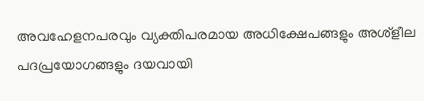അവഹേളനപരവും വ്യക്തിപരമായ അധിക്ഷേപങ്ങളും അശ്‌ളീല പദപ്രയോഗങ്ങളും ദയവായി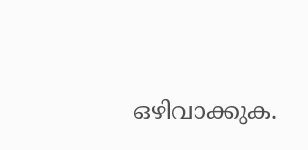ഒഴിവാക്കുക.